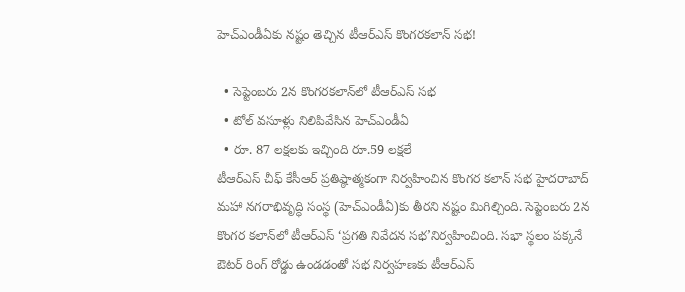హెచ్ఎండీఏకు నష్టం తెచ్చిన టీఆర్ఎస్ కొంగరకలాన్ సభ!

  • సెప్టెంబరు 2న కొంగరకలాన్‌లో టీఆర్ఎస్ సభ
  • టోల్ వసూళ్లు నిలిపివేసిన హెచ్ఎండీఏ
  • రూ. 87 లక్షలకు ఇచ్చింది రూ.59 లక్షలే
టీఆర్ఎస్ చీఫ్ కేసీఆర్ ప్రతిష్ఠాత్మకంగా నిర్వహించిన కొంగర కలాన్ సభ హైదరాబాద్ మహా నగరాభివృద్ధి సంస్థ (హెచ్ఎండీఏ)కు తీరని నష్టం మిగిల్చింది. సెప్టెంబరు 2న కొంగర కలాన్‌లో టీఆర్ఎస్ ‘ప్రగతి నివేదన సభ’నిర్వహించింది. సభా స్థలం పక్కనే ఔటర్ రింగ్ రోడ్డు ఉండడంతో సభ నిర్వహణకు టీఆర్ఎస్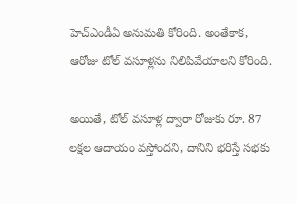హెచ్ఎండీఏ అనుమతి కోరింది. అంతేకాక, ఆరోజు టోల్ వసూళ్లను నిలిపివేయాలని కోరింది.

అయితే, టోల్ వసూళ్ల ద్వారా రోజుకు రూ. 87 లక్షల ఆదాయం వస్తోందని, దానిని భరిస్తే సభకు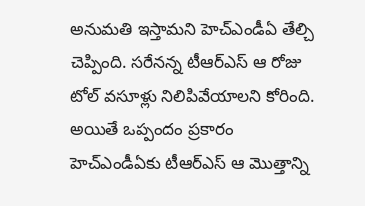అనుమతి ఇస్తామని హెచ్ఎండీఏ తేల్చి చెప్పింది. సరేనన్న టీఆర్ఎస్ ఆ రోజు టోల్ వసూళ్లు నిలిపివేయాలని కోరింది. అయితే ఒప్పందం ప్రకారం హెచ్ఎండీఏకు టీఆర్ఎస్ ఆ మొత్తాన్ని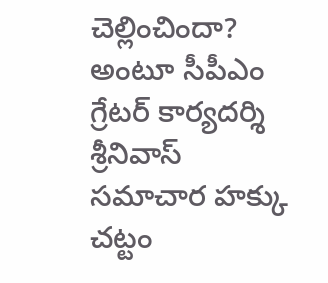చెల్లించిందా? అంటూ సీపీఎం గ్రేటర్ కార్యదర్శి శ్రీనివాస్ సమాచార హక్కు చట్టం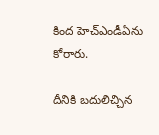కింద హెచ్ఎండీఏను కోరారు.

దీనికి బదులిచ్చిన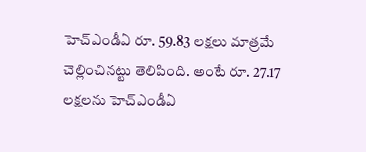హెచ్ఎండీఏ రూ. 59.83 లక్షలు మాత్రమే చెల్లించినట్టు తెలిపింది. అంటే రూ. 27.17 లక్షలను హెచ్ఎండీఏ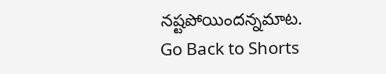నష్టపోయిందన్నమాట.
Go Back to Shorts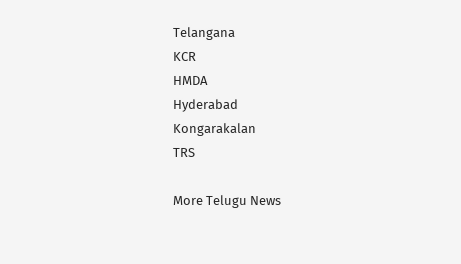Telangana
KCR
HMDA
Hyderabad
Kongarakalan
TRS

More Telugu News